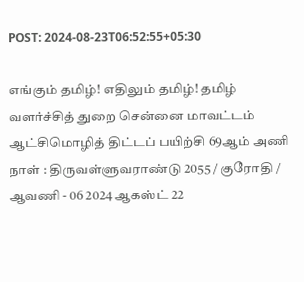POST: 2024-08-23T06:52:55+05:30

எங்கும் தமிழ்! எதிலும் தமிழ்! தமிழ் வளர்ச்சித் துறை சென்னை மாவட்டம் ஆட்சிமொழித் திட்டப் பயிற்சி 69ஆம் அணி நாள் : திருவள்ளுவராண்டு 2055 / குரோதி / ஆவணி - 06 2024 ஆகஸ்ட் 22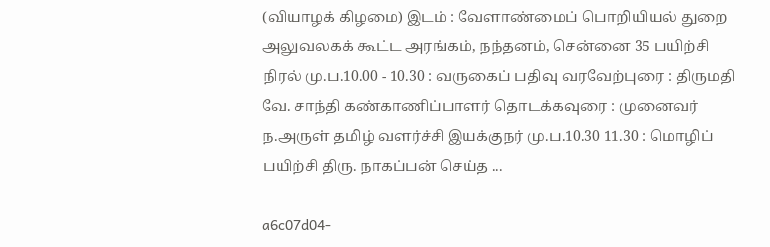(வியாழக் கிழமை) இடம் : வேளாண்மைப் பொறியியல் துறை அலுவலகக் கூட்ட அரங்கம், நந்தனம், சென்னை 35 பயிற்சி நிரல் மு.ப.10.00 - 10.30 : வருகைப் பதிவு வரவேற்புரை : திருமதி வே. சாந்தி கண்காணிப்பாளர் தொடக்கவுரை : முனைவர் ந.அருள் தமிழ் வளர்ச்சி இயக்குநர் மு.ப.10.30 11.30 : மொழிப் பயிற்சி திரு. நாகப்பன் செய்த ...

a6c07d04-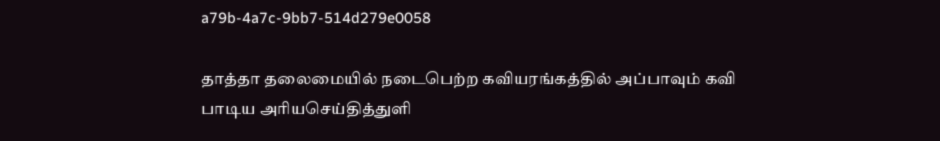a79b-4a7c-9bb7-514d279e0058

தாத்தா தலைமையில் நடைபெற்ற கவியரங்கத்தில் அப்பாவும் கவி பாடிய அரியசெய்தித்துளி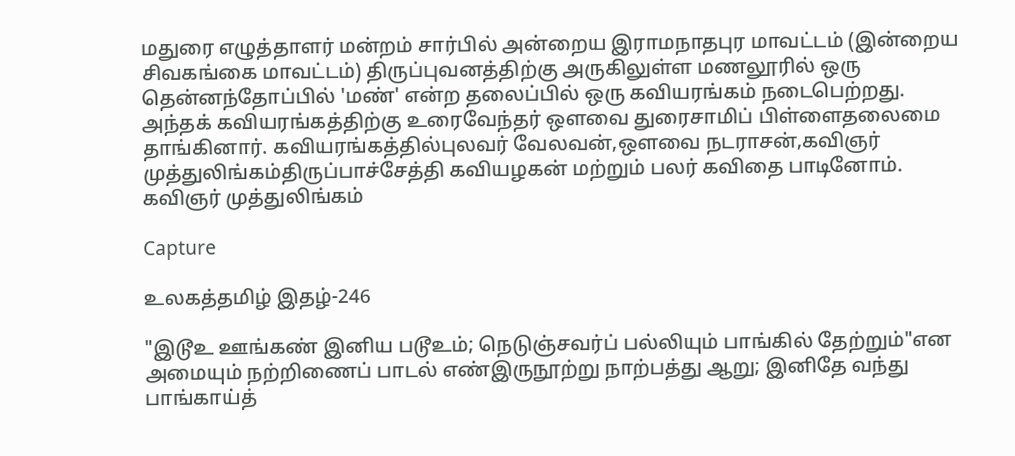மதுரை எழுத்தாளர் மன்றம் சார்பில் அன்றைய இராமநாதபுர மாவட்டம் (இன்றைய சிவகங்கை மாவட்டம்) திருப்புவனத்திற்கு அருகிலுள்ள மணலூரில் ஒரு தென்னந்தோப்பில் 'மண்' என்ற தலைப்பில் ஒரு கவியரங்கம் நடைபெற்றது. அந்தக் கவியரங்கத்திற்கு உரைவேந்தர் ஒளவை துரைசாமிப் பிள்ளைதலைமை தாங்கினார். கவியரங்கத்தில்புலவர் வேலவன்,ஔவை நடராசன்,கவிஞர் முத்துலிங்கம்திருப்பாச்சேத்தி கவியழகன் மற்றும் பலர் கவிதை பாடினோம். கவிஞர் முத்துலிங்கம்

Capture

உலகத்தமிழ் இதழ்-246

"இடூஉ ஊங்கண் இனிய படூஉம்; நெடுஞ்சவர்ப் பல்லியும் பாங்கில் தேற்றும்"என அமையும் நற்றிணைப் பாடல் எண்இருநூற்று நாற்பத்து ஆறு; இனிதே வந்து பாங்காய்த்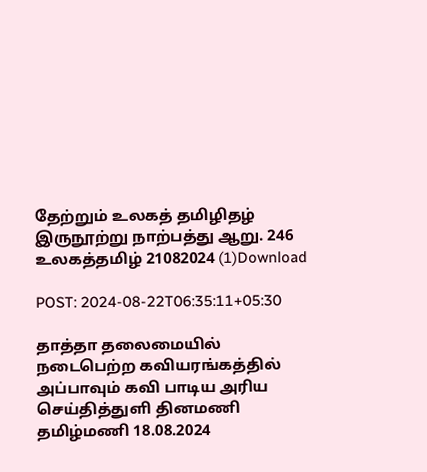தேற்றும் உலகத் தமிழிதழ் இருநூற்று நாற்பத்து ஆறு. 246 உலகத்தமிழ் 21082024 (1)Download

POST: 2024-08-22T06:35:11+05:30

தாத்தா தலைமையில் நடைபெற்ற கவியரங்கத்தில் அப்பாவும் கவி பாடிய அரிய செய்தித்துளி தினமணி தமிழ்மணி 18.08.2024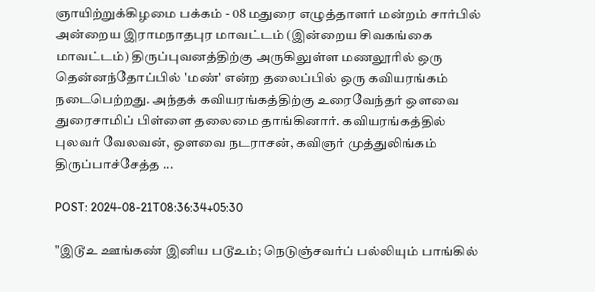ஞாயிற்றுக்கிழமை பக்கம் - 08 மதுரை எழுத்தாளர் மன்றம் சார்பில் அன்றைய இராமநாதபுர மாவட்டம் (இன்றைய சிவகங்கை மாவட்டம்) திருப்புவனத்திற்கு அருகிலுள்ள மணலூரில் ஒரு தென்னந்தோப்பில் 'மண்' என்ற தலைப்பில் ஒரு கவியரங்கம் நடைபெற்றது. அந்தக் கவியரங்கத்திற்கு உரைவேந்தர் ஒளவை துரைசாமிப் பிள்ளை தலைமை தாங்கினார். கவியரங்கத்தில் புலவர் வேலவன், ஔவை நடராசன், கவிஞர் முத்துலிங்கம் திருப்பாச்சேத்த ...

POST: 2024-08-21T08:36:34+05:30

"இடூஉ ஊங்கண் இனிய படூஉம்; நெடுஞ்சவர்ப் பல்லியும் பாங்கில்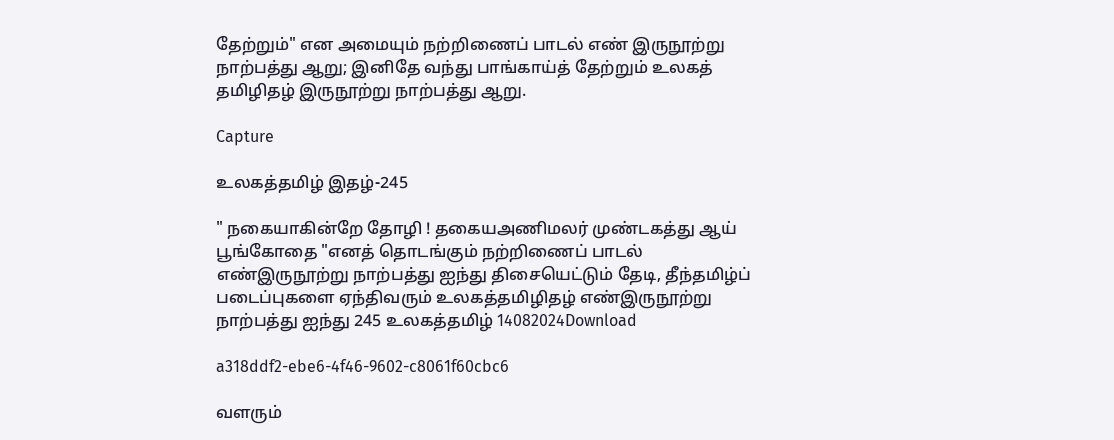தேற்றும்" என அமையும் நற்றிணைப் பாடல் எண் இருநூற்று நாற்பத்து ஆறு; இனிதே வந்து பாங்காய்த் தேற்றும் உலகத் தமிழிதழ் இருநூற்று நாற்பத்து ஆறு.

Capture

உலகத்தமிழ் இதழ்-245

" நகையாகின்றே தோழி ! தகையஅணிமலர் முண்டகத்து ஆய் பூங்கோதை "எனத் தொடங்கும் நற்றிணைப் பாடல் எண்இருநூற்று நாற்பத்து ஐந்து திசையெட்டும் தேடி, தீந்தமிழ்ப் படைப்புகளை ஏந்திவரும் உலகத்தமிழிதழ் எண்இருநூற்று நாற்பத்து ஐந்து 245 உலகத்தமிழ் 14082024Download

a318ddf2-ebe6-4f46-9602-c8061f60cbc6

வளரும்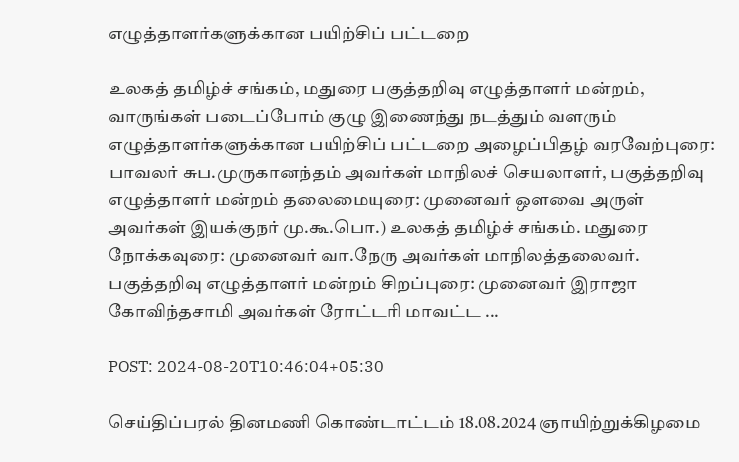எழுத்தாளர்களுக்கான பயிற்சிப் பட்டறை

உலகத் தமிழ்ச் சங்கம், மதுரை பகுத்தறிவு எழுத்தாளர் மன்றம், வாருங்கள் படைப்போம் குழு இணைந்து நடத்தும் வளரும் எழுத்தாளர்களுக்கான பயிற்சிப் பட்டறை அழைப்பிதழ் வரவேற்புரை: பாவலர் சுப.முருகானந்தம் அவர்கள் மாநிலச் செயலாளர், பகுத்தறிவு எழுத்தாளர் மன்றம் தலைமையுரை: முனைவர் ஒளவை அருள் அவர்கள் இயக்குநர் மு.கூ.பொ.) உலகத் தமிழ்ச் சங்கம். மதுரை நோக்கவுரை: முனைவர் வா.நேரு அவர்கள் மாநிலத்தலைவர். பகுத்தறிவு எழுத்தாளர் மன்றம் சிறப்புரை: முனைவர் இராஜா கோவிந்தசாமி அவர்கள் ரோட்டரி மாவட்ட ...

POST: 2024-08-20T10:46:04+05:30

செய்திப்பரல் தினமணி கொண்டாட்டம் 18.08.2024 ஞாயிற்றுக்கிழமை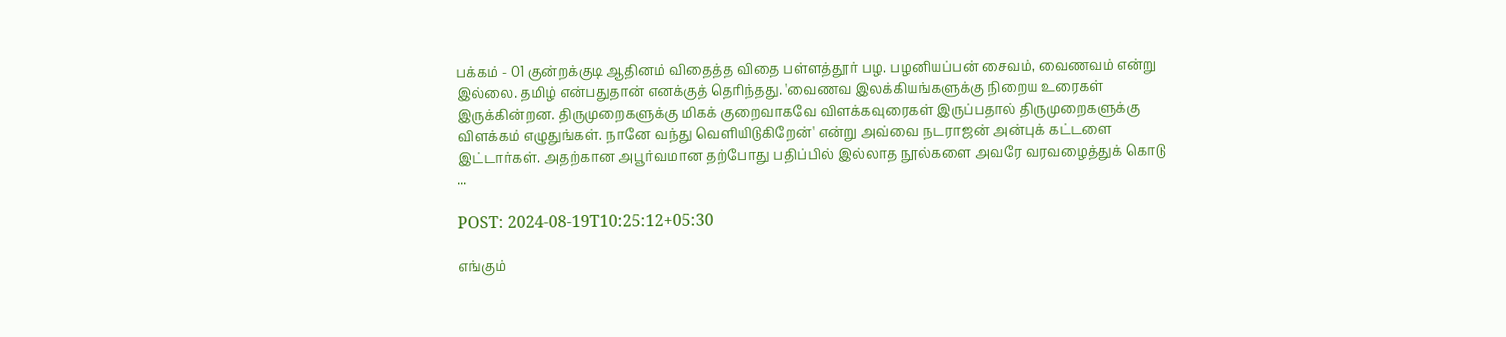பக்கம் - 01 குன்றக்குடி ஆதினம் விதைத்த விதை பள்ளத்தூர் பழ. பழனியப்பன் சைவம், வைணவம் என்று இல்லை. தமிழ் என்பதுதான் எனக்குத் தெரிந்தது. 'வைணவ இலக்கியங்களுக்கு நிறைய உரைகள் இருக்கின்றன. திருமுறைகளுக்கு மிகக் குறைவாகவே விளக்கவுரைகள் இருப்பதால் திருமுறைகளுக்கு விளக்கம் எழுதுங்கள். நானே வந்து வெளியிடுகிறேன்' என்று அவ்வை நடராஜன் அன்புக் கட்டளை இட்டார்கள். அதற்கான அபூர்வமான தற்போது பதிப்பில் இல்லாத நூல்களை அவரே வரவழைத்துக் கொடு ...

POST: 2024-08-19T10:25:12+05:30

எங்கும்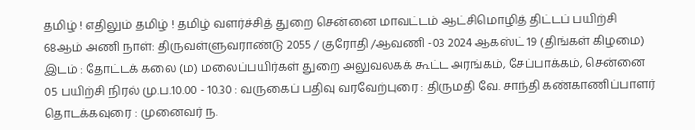தமிழ் ! எதிலும் தமிழ் ! தமிழ் வளர்ச்சித் துறை சென்னை மாவட்டம் ஆட்சிமொழித் திட்டப் பயிற்சி 68ஆம் அணி நாள்: திருவள்ளுவராண்டு 2055 / குரோதி /ஆவணி -03 2024 ஆகஸ்ட் 19 (திங்கள் கிழமை) இடம் : தோட்டக் கலை (ம) மலைப்பயிர்கள் துறை அலுவலகக் கூட்ட அரங்கம், சேப்பாக்கம், சென்னை 05 பயிற்சி நிரல் மு.ப.10.00 - 10.30 : வருகைப் பதிவு வரவேற்புரை : திருமதி வே. சாந்தி கண்காணிப்பாளர் தொடக்கவுரை : முனைவர் ந.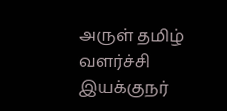அருள் தமிழ் வளர்ச்சி இயக்குநர்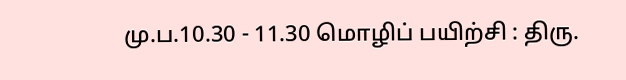மு.ப.10.30 - 11.30 மொழிப் பயிற்சி : திரு.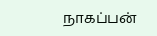நாகப்பன்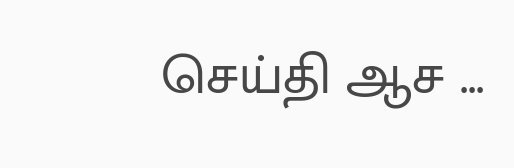செய்தி ஆச ...